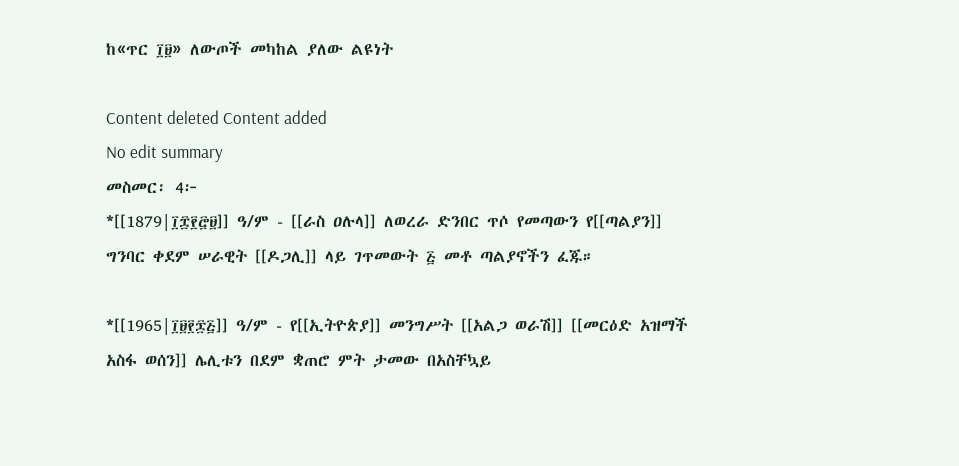ከ«ጥር ፲፱» ለውጦች መካከል ያለው ልዩነት

Content deleted Content added
No edit summary
መስመር፡ 4፦
*[[1879|፲፰፻፸፱]] ዓ/ም - [[ራስ ዐሉላ]] ለወረራ ድንበር ጥሶ የመጣውን የ[[ጣልያን]] ግንባር ቀደም ሠራዊት [[ዶጋሊ]] ላይ ገጥመውት ፭ መቶ ጣልያኖችን ፈጁ።

*[[1965|፲፱፻፷፭]] ዓ/ም - የ[[ኢትዮጵያ]] መንግሥት [[አልጋ ወራሽ]] [[መርዕድ አዝማች አስፋ ወሰን]] ሌሊቱን በደም ቋጠሮ ምት ታመው በአስቸኳይ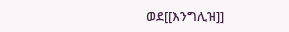ወደ[[እንግሊዝ]]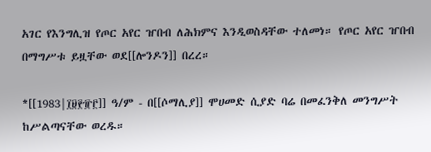አገር የእንግሊዝ የጦር አየር ዠበብ ለሕክምና እንዲወስዳቸው ተለመነ። የጦር አየር ዠበብ በማግሥቱ ይዟቸው ወደ[[ሎንዶን]] በረረ።

*[[1983|፲፱፻፹፫]] ዓ/ም - በ[[ሶማሊያ]] ሞሀመድ ሲያድ ባሬ በመፈንቅለ መንግሥት ከሥልጣናቸው ወረዱ።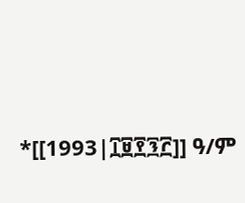*[[1993|፲፱፻፺፫]] ዓ/ም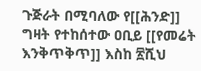ጉጅራት በሚባለው የ[[ሕንድ]] ግዛት የተከሰተው ዐቢይ [[የመሬት እንቅጥቅጥ]] እስከ ፳ሺህ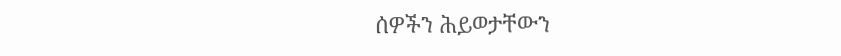ሰዎችን ሕይወታቸውን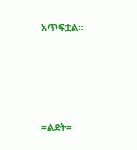አጥፍቷል።




=ልደት=